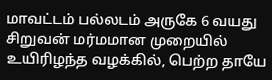மாவட்டம் பல்லடம் அருகே 6 வயது சிறுவன் மர்மமான முறையில் உயிரிழந்த வழக்கில், பெற்ற தாயே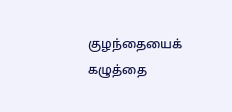குழந்தையைக் கழுத்தை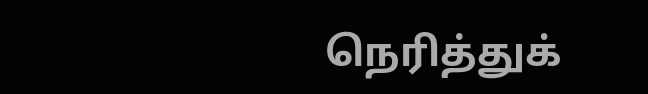நெரித்துக்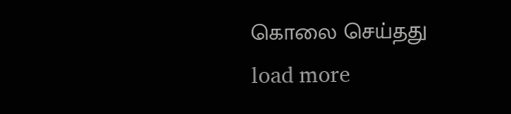கொலை செய்தது
load more